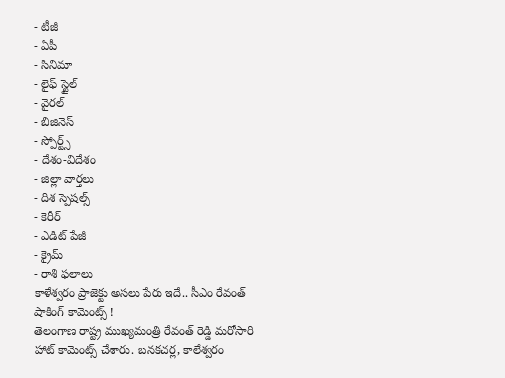- టీజీ
- ఏపీ
- సినిమా
- లైఫ్ స్టైల్
- వైరల్
- బిజినెస్
- స్పోర్ట్స్
- దేశం-విదేశం
- జిల్లా వార్తలు
- దిశ స్పెషల్స్
- కెరీర్
- ఎడిట్ పేజీ
- క్రైమ్
- రాశి ఫలాలు
కాళేశ్వరం ప్రాజెక్టు అసలు పేరు ఇదే.. సీఎం రేవంత్ షాకింగ్ కామెంట్స్ !
తెలంగాణ రాష్ట్ర ముఖ్యమంత్రి రేవంత్ రెడ్డి మరోసారి హాట్ కామెంట్స్ చేశారు. బనకచర్ల, కాలేశ్వరం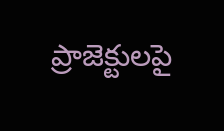ప్రాజెక్టులపై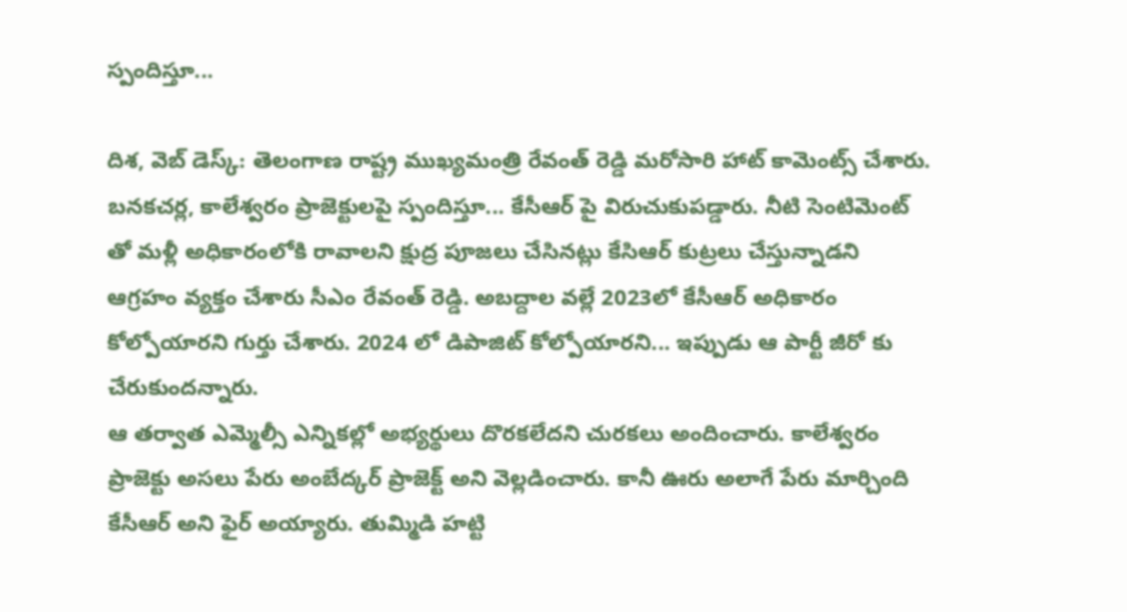స్పందిస్తూ...

దిశ, వెబ్ డెస్క్: తెలంగాణ రాష్ట్ర ముఖ్యమంత్రి రేవంత్ రెడ్డి మరోసారి హాట్ కామెంట్స్ చేశారు. బనకచర్ల, కాలేశ్వరం ప్రాజెక్టులపై స్పందిస్తూ... కేసీఆర్ పై విరుచుకుపడ్డారు. నీటి సెంటిమెంట్ తో మళ్లీ అధికారంలోకి రావాలని క్షుద్ర పూజలు చేసినట్లు కేసిఆర్ కుట్రలు చేస్తున్నాడని ఆగ్రహం వ్యక్తం చేశారు సీఎం రేవంత్ రెడ్డి. అబద్దాల వల్లే 2023లో కేసీఆర్ అధికారం కోల్పోయారని గుర్తు చేశారు. 2024 లో డిపాజిట్ కోల్పోయారని... ఇప్పుడు ఆ పార్టీ జీరో కు చేరుకుందన్నారు.
ఆ తర్వాత ఎమ్మెల్సీ ఎన్నికల్లో అభ్యర్థులు దొరకలేదని చురకలు అందించారు. కాలేశ్వరం ప్రాజెక్టు అసలు పేరు అంబేద్కర్ ప్రాజెక్ట్ అని వెల్లడించారు. కానీ ఊరు అలాగే పేరు మార్చింది కేసీఆర్ అని ఫైర్ అయ్యారు. తుమ్మిడి హట్టి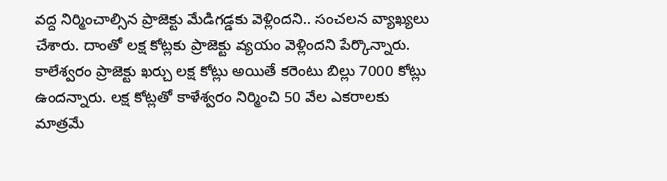వద్ద నిర్మించాల్సిన ప్రాజెక్టు మేడిగడ్డకు వెళ్లిందని.. సంచలన వ్యాఖ్యలు చేశారు. దాంతో లక్ష కోట్లకు ప్రాజెక్టు వ్యయం వెళ్లిందని పేర్కొన్నారు.
కాలేశ్వరం ప్రాజెక్టు ఖర్చు లక్ష కోట్లు అయితే కరెంటు బిల్లు 7000 కోట్లు ఉందన్నారు. లక్ష కోట్లతో కాళేశ్వరం నిర్మించి 50 వేల ఎకరాలకు మాత్రమే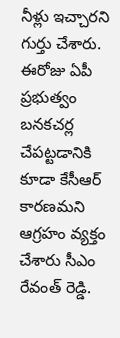నీళ్లు ఇచ్చారని గుర్తు చేశారు. ఈరోజు ఏపీ ప్రభుత్వం బనకచర్ల చేపట్టడానికి కూడా కేసీఆర్ కారణమని ఆగ్రహం వ్యక్తం చేశారు సీఎం రేవంత్ రెడ్డి.